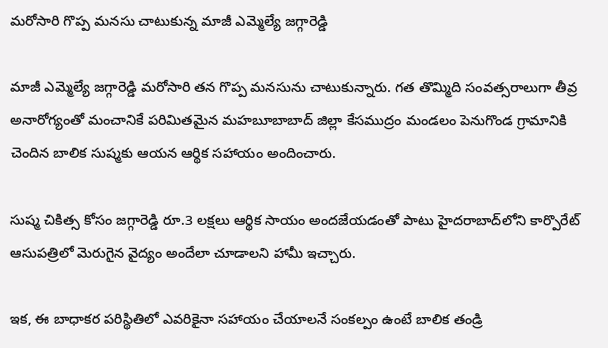మరోసారి గొప్ప మనసు చాటుకున్న మాజీ ఎమ్మెల్యే జగ్గారెడ్డి

మాజీ ఎమ్మెల్యే జగ్గారెడ్డి మరోసారి తన గొప్ప మనసును చాటుకున్నారు. గత తొమ్మిది సంవత్సరాలుగా తీవ్ర అనారోగ్యంతో మంచానికే పరిమితమైన మహబూబాబాద్ జిల్లా కేసముద్రం మండలం పెనుగొండ గ్రామానికి చెందిన బాలిక సుష్మకు ఆయన ఆర్థిక సహాయం అందించారు.

సుష్మ చికిత్స కోసం జగ్గారెడ్డి రూ.3 లక్షలు ఆర్థిక సాయం అందజేయడంతో పాటు హైదరాబాద్‌లోని కార్పొరేట్ ఆసుపత్రిలో మెరుగైన వైద్యం అందేలా చూడాలని హామీ ఇచ్చారు.

ఇక, ఈ బాధాకర పరిస్థితిలో ఎవరికైనా సహాయం చేయాలనే సంకల్పం ఉంటే బాలిక తండ్రి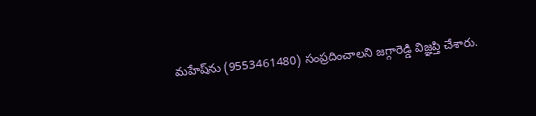మహేష్‌ను (9553461480) సంప్రదించాలని జగ్గారెడ్డి విజ్ఞప్తి చేశారు.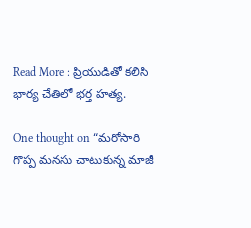Read More : ప్రియుడితో కలిసి భార్య చేతిలో భర్త హత్య.

One thought on “మరోసారి గొప్ప మనసు చాటుకున్న మాజీ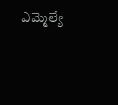ఎమ్మెల్యే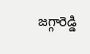జగ్గారెడ్డి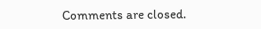Comments are closed.